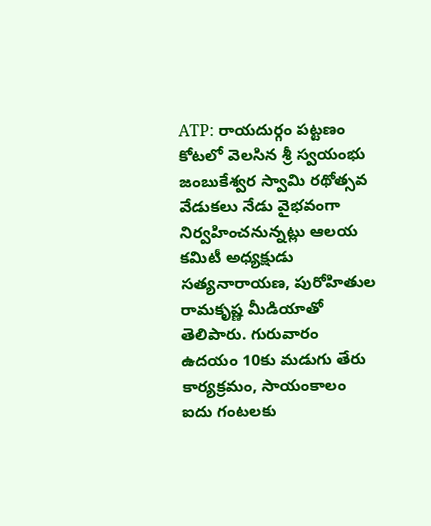ATP: రాయదుర్గం పట్టణం కోటలో వెలసిన శ్రీ స్వయంభు జంబుకేశ్వర స్వామి రథోత్సవ వేడుకలు నేడు వైభవంగా నిర్వహించనున్నట్లు ఆలయ కమిటీ అధ్యక్షుడు సత్యనారాయణ, పురోహితుల రామకృష్ణ మీడియాతో తెలిపారు. గురువారం ఉదయం 10కు మడుగు తేరు కార్యక్రమం, సాయంకాలం ఐదు గంటలకు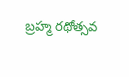బ్రహ్మ రథోత్సవ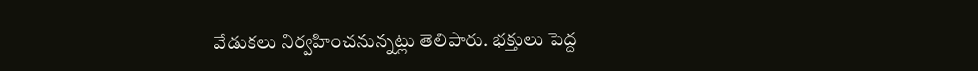వేడుకలు నిర్వహించనున్నట్లు తెలిపారు. భక్తులు పెద్ద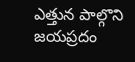ఎత్తున పాల్గొని జయప్రదం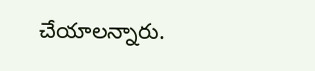చేయాలన్నారు.